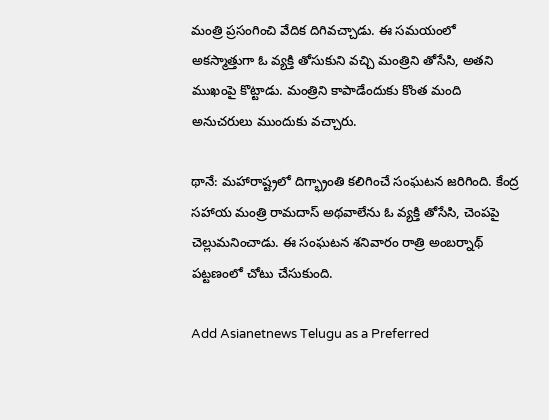మంత్రి ప్రసంగించి వేదిక దిగివచ్చాడు. ఈ సమయంలో అకస్మాత్తుగా ఓ వ్యక్తి తోసుకుని వచ్చి మంత్రిని తోసేసి, అతని ముఖంపై కొట్టాడు. మంత్రిని కాపాడేందుకు కొంత మంది అనుచరులు ముందుకు వచ్చారు.

థానే: మహారాష్ట్రలో దిగ్భ్రాంతి కలిగించే సంఘటన జరిగింది. కేంద్ర సహాయ మంత్రి రామదాస్ అథవాలేను ఓ వ్యక్తి తోసేసి, చెంపపై చెల్లుమనించాడు. ఈ సంఘటన శనివారం రాత్రి అంబర్నాథ్ పట్టణంలో చోటు చేసుకుంది.

Add Asianetnews Telugu as a Preferred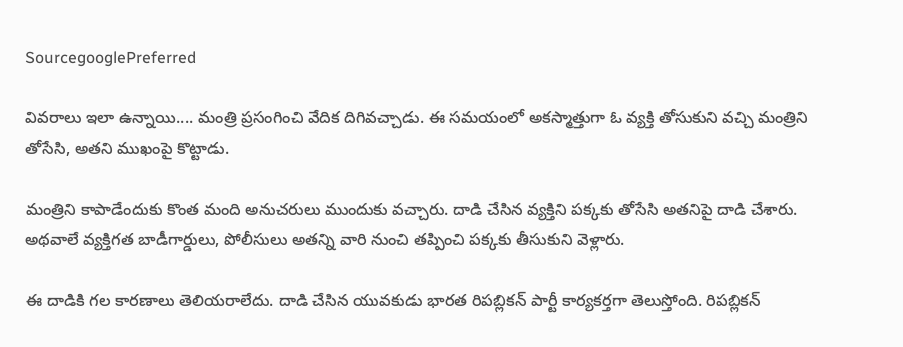SourcegooglePreferred

వివరాలు ఇలా ఉన్నాయి.... మంత్రి ప్రసంగించి వేదిక దిగివచ్చాడు. ఈ సమయంలో అకస్మాత్తుగా ఓ వ్యక్తి తోసుకుని వచ్చి మంత్రిని తోసేసి, అతని ముఖంపై కొట్టాడు.

మంత్రిని కాపాడేందుకు కొంత మంది అనుచరులు ముందుకు వచ్చారు. దాడి చేసిన వ్యక్తిని పక్కకు తోసేసి అతనిపై దాడి చేశారు. అథవాలే వ్యక్తిగత బాడీగార్డులు, పోలీసులు అతన్ని వారి నుంచి తప్పించి పక్కకు తీసుకుని వెళ్లారు.

ఈ దాడికి గల కారణాలు తెలియరాలేదు. దాడి చేసిన యువకుడు భారత రిపబ్లికన్ పార్టీ కార్యకర్తగా తెలుస్తోంది. రిపబ్లికన్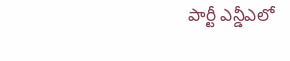పార్టీ ఎన్డీఎలో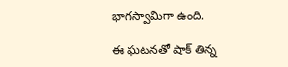భాగస్వామిగా ఉంది.

ఈ ఘటనతో షాక్ తిన్న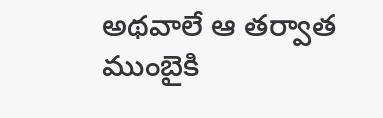అథవాలే ఆ తర్వాత ముంబైకి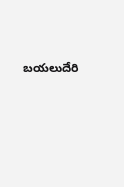బయలుదేరి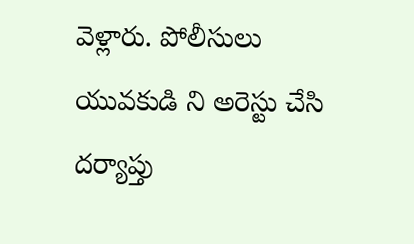వెళ్లారు. పోలీసులు యువకుడి ని అరెస్టు చేసి దర్యాప్తు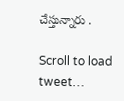చేస్తున్నారు .

Scroll to load tweet…